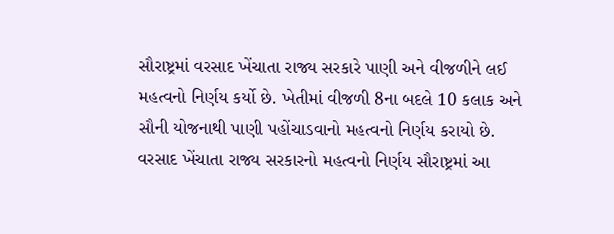સૌરાષ્ટ્રમાં વરસાદ ખેંચાતા રાજ્ય સરકારે પાણી અને વીજળીને લઈ મહત્વનો નિર્ણય કર્યો છે. ખેતીમાં વીજળી 8ના બદલે 10 કલાક અને સૌની યોજનાથી પાણી પહોંચાડવાનો મહત્વનો નિર્ણય કરાયો છે.
વરસાદ ખેંચાતા રાજ્ય સરકારનો મહત્વનો નિર્ણય સૌરાષ્ટ્રમાં આ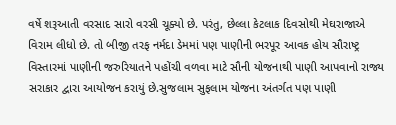વર્ષે શરૂઆતી વરસાદ સારો વરસી ચૂક્યો છે. પરંતુ, છેલ્લા કેટલાક દિવસોથી મેઘરાજાએ વિરામ લીધો છે. તો બીજી તરફ નર્મદા ડેમમાં પણ પાણીની ભરપૂર આવક હોય સૌરાષ્ટ્ર વિસ્તારમાં પાણીની જરુરિયાતને પહોંચી વળવા માટે સૌની યોજનાથી પાણી આપવાનો રાજ્ય સરાકાર દ્વારા આયોજન કરાયું છે.સુજલામ સુફલામ યોજના અંતર્ગત પણ પાણી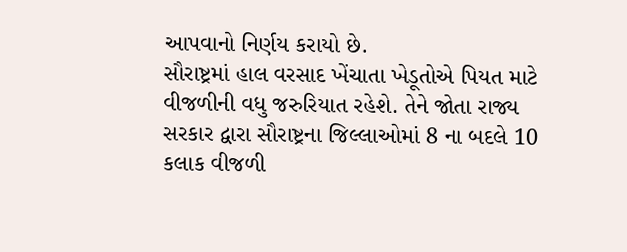આપવાનો નિર્ણય કરાયો છે.
સૌરાષ્ટ્રમાં હાલ વરસાદ ખેંચાતા ખેડૂતોએ પિયત માટે વીજળીની વધુ જરુરિયાત રહેશે. તેને જોતા રાજ્ય સરકાર દ્વારા સૌરાષ્ટ્રના જિલ્લાઓમાં 8 ના બદલે 10 કલાક વીજળી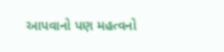આપવાનો પણ મહત્વનો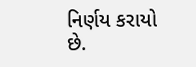નિર્ણય કરાયો છે.